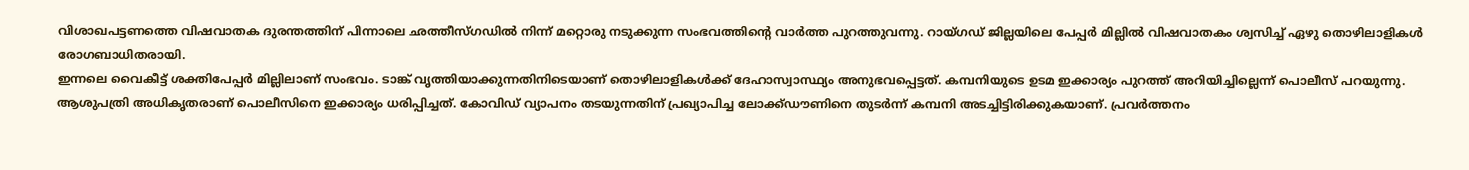വിശാഖപട്ടണത്തെ വിഷവാതക ദുരന്തത്തിന് പിന്നാലെ ഛത്തീസ്ഗഡിൽ നിന്ന് മറ്റൊരു നടുക്കുന്ന സംഭവത്തിന്റെ വാർത്ത പുറത്തുവന്നു. റായ്ഗഡ് ജില്ലയിലെ പേപ്പർ മില്ലിൽ വിഷവാതകം ശ്വസിച്ച് ഏഴു തൊഴിലാളികൾ രോഗബാധിതരായി.
ഇന്നലെ വൈകീട്ട് ശക്തിപേപ്പർ മില്ലിലാണ് സംഭവം. ടാങ്ക് വൃത്തിയാക്കുന്നതിനിടെയാണ് തൊഴിലാളികൾക്ക് ദേഹാസ്വാസ്ഥ്യം അനുഭവപ്പെട്ടത്. കമ്പനിയുടെ ഉടമ ഇക്കാര്യം പുറത്ത് അറിയിച്ചില്ലെന്ന് പൊലീസ് പറയുന്നു.
ആശുപത്രി അധികൃതരാണ് പൊലീസിനെ ഇക്കാര്യം ധരിപ്പിച്ചത്. കോവിഡ് വ്യാപനം തടയുന്നതിന് പ്രഖ്യാപിച്ച ലോക്ക്ഡൗണിനെ തുടർന്ന് കമ്പനി അടച്ചിട്ടിരിക്കുകയാണ്. പ്രവർത്തനം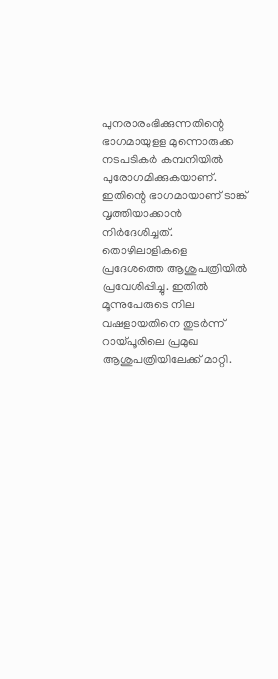പുനരാരംഭിക്കുന്നതിന്റെ ഭാഗമായുളള മുന്നൊരുക്ക നടപടികർ കമ്പനിയിൽ പുരോഗമിക്കുകയാണ്. ഇതിന്റെ ഭാഗമായാണ് ടാങ്ക് വൃത്തിയാക്കാൻ നിർദേശിച്ചത്.
തൊഴിലാളികളെ പ്രദേശത്തെ ആശുപത്രിയിൽ പ്രവേശിപ്പിച്ചു. ഇതിൽ മൂന്നുപേരുടെ നില വഷളായതിനെ തുടർന്ന് റായ്പൂരിലെ പ്രമുഖ ആശുപത്രിയിലേക്ക് മാറ്റി.